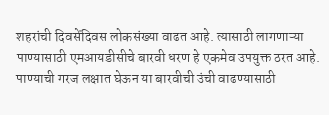शहरांची दिवसेंदिवस लोकसंख्या वाढत आहे. त्यासाठी लागणाऱ्या पाण्यासाठी एमआयडीसीचे बारवी धरण हे एकमेव उपयुक्त ठरत आहे. पाण्याची गरज लक्षात घेऊन या बारवीची उंची वाढण्यासाठी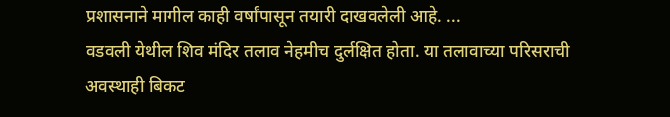प्रशासनाने मागील काही वर्षांपासून तयारी दाखवलेली आहे. ...
वडवली येथील शिव मंदिर तलाव नेहमीच दुर्लक्षित होता. या तलावाच्या परिसराची अवस्थाही बिकट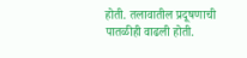होती. तलावातील प्रदूषणाची पातळीही वाढली होती.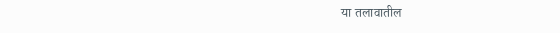या तलावातील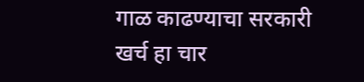गाळ काढण्याचा सरकारी खर्च हा चार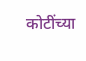कोटींच्या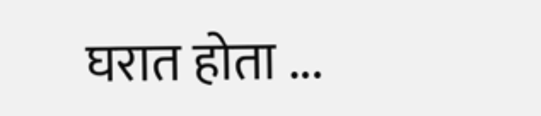घरात होता ...